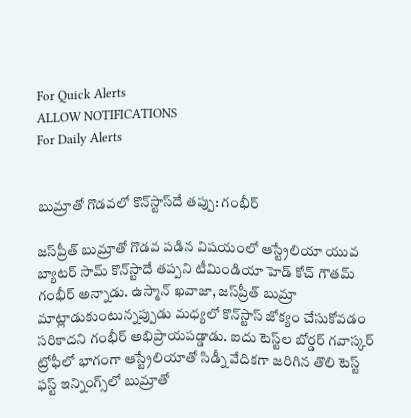For Quick Alerts
ALLOW NOTIFICATIONS
For Daily Alerts


బుమ్రాతో గొడవలో కొన్‌స్టాస్‌దే తప్పు: గంభీర్

జస్‌ప్రీత్ బుమ్రాతో గొడవ పడిన విషయంలో ఆస్ట్రేలియా యువ బ్యాటర్ సామ్ కొన్‌స్టాదే తప్పని టీమిండియా హెడ్ కోచ్ గౌతమ్ గంభీర్ అన్నాడు. ఉస్మాన్ ఖవాజా, జస్‌ప్రీత్ బుమ్రా మాట్లాడుకుంటున్నప్పుడు మధ్యలో కొన్‌స్టాస్ జోక్యం చేసుకోవడం సరికాదని గంభీర్ అభిప్రాయపడ్డాడు. ఐదు టెస్ట్‌ల బోర్డర్ గవాస్కర్ ట్రోఫీలో భాగంగా ఆస్ట్రేలియాతో సిడ్నీ వేదికగా జరిగిన తొలి టెస్ట్ ఫస్ట్ ఇన్నింగ్స్‌లో బుమ్రాతో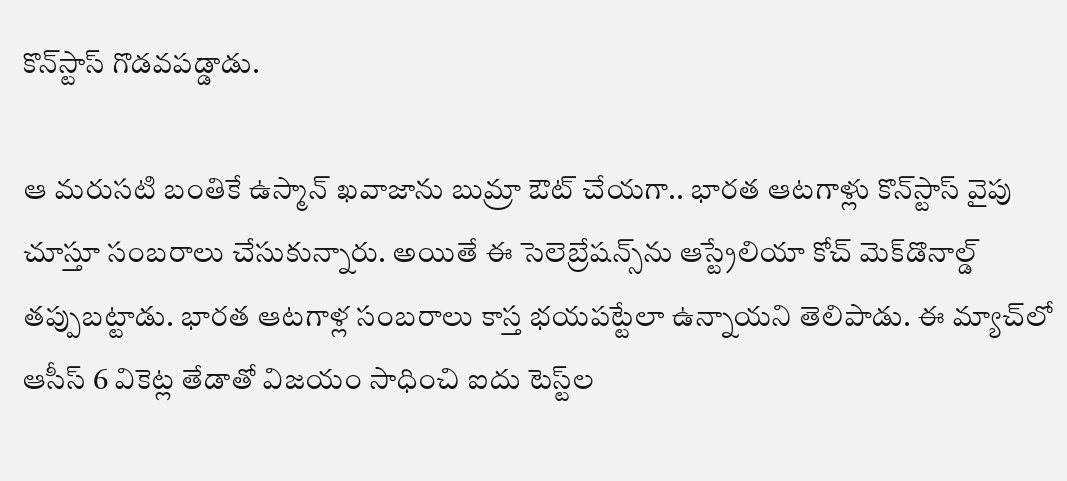కొన్‌స్టాస్ గొడవపడ్డాడు.

ఆ మరుసటి బంతికే ఉస్మాన్ ఖవాజాను బుమ్రా ఔట్ చేయగా.. భారత ఆటగాళ్లు కొన్‌స్టాస్‌ వైపు చూస్తూ సంబరాలు చేసుకున్నారు. అయితే ఈ సెలెబ్రేషన్స్‌ను ఆస్ట్రేలియా కోచ్ మెక్‌డొనాల్డ్ తప్పుబట్టాడు. భారత ఆటగాళ్ల సంబరాలు కాస్త భయపట్టేలా ఉన్నాయని తెలిపాడు. ఈ మ్యాచ్‌లో ఆసీస్ 6 వికెట్ల తేడాతో విజయం సాధించి ఐదు టెస్ట్‌ల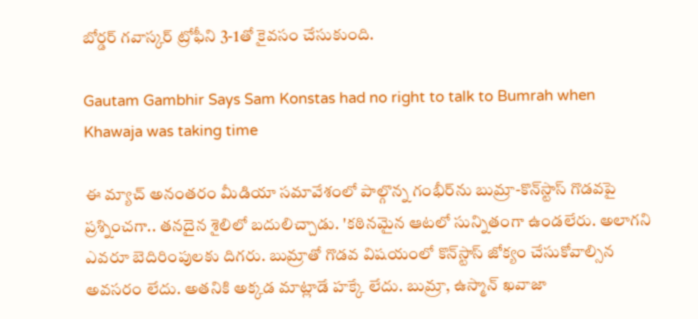బోర్డర్ గవాస్కర్ ట్రోఫీని 3-1తో కైవసం చేసుకుంది.

Gautam Gambhir Says Sam Konstas had no right to talk to Bumrah when Khawaja was taking time

ఈ మ్యాచ్ అనంతరం మీడియా సమావేశంలో పాల్గొన్న గంభీర్‌ను బుమ్రా-కొన్‌స్టాస్ గొడవపై ప్రశ్నించగా.. తనదైన శైలిలో బదులిచ్చాడు. 'కఠినమైన ఆటలో సున్నితంగా ఉండలేరు. అలాగని ఎవరూ బెదిరింపులకు దిగరు. బుమ్రాతో గొడవ విషయంలో కొన్‌స్టాస్ జోక్యం చేసుకోవాల్సిన అవసరం లేదు. అతనికి అక్కడ మాట్లాడే హక్కే లేదు. బుమ్రా, ఉస్మాన్ ఖవాజా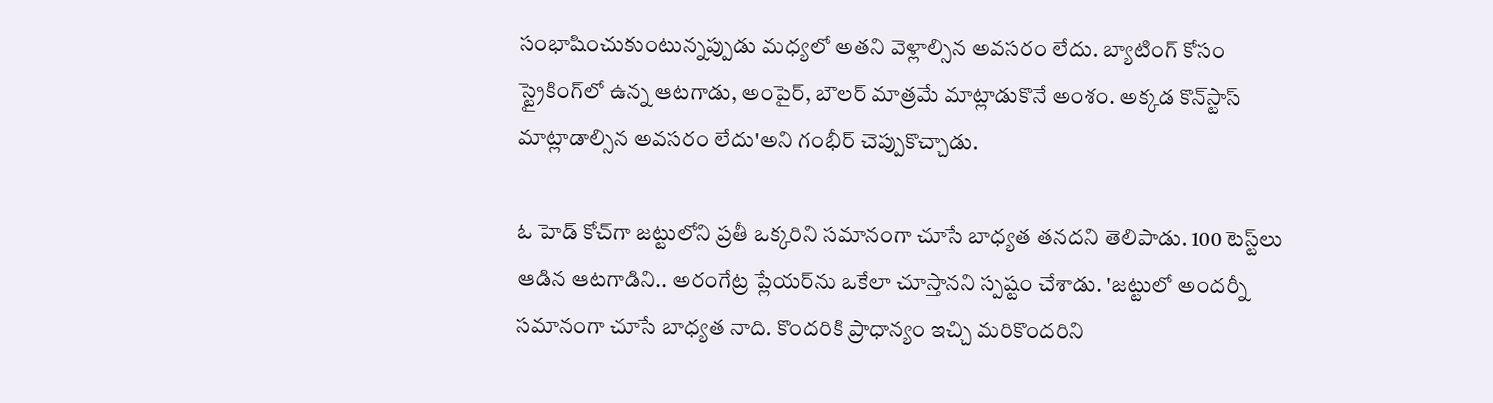సంభాషించుకుంటున్నప్పుడు మధ్యలో అతని వెళ్లాల్సిన అవసరం లేదు. బ్యాటింగ్ కోసం స్ట్రైకింగ్‌లో ఉన్న ఆటగాడు, అంపైర్, బౌలర్ మాత్రమే మాట్లాడుకొనే అంశం. అక్కడ కొన్‌స్టాస్ మాట్లాడాల్సిన అవసరం లేదు'అని గంభీర్ చెప్పుకొచ్చాడు.

ఓ హెడ్ కోచ్‌గా జట్టులోని ప్రతీ ఒక్కరిని సమానంగా చూసే బాధ్యత తనదని తెలిపాడు. 100 టెస్ట్‌లు ఆడిన ఆటగాడిని.. అరంగేట్ర ప్లేయర్‌ను ఒకేలా చూస్తానని స్పష్టం చేశాడు. 'జట్టులో అందర్నీ సమానంగా చూసే బాధ్యత నాది. కొందరికి ప్రాధాన్యం ఇచ్చి మరికొందరిని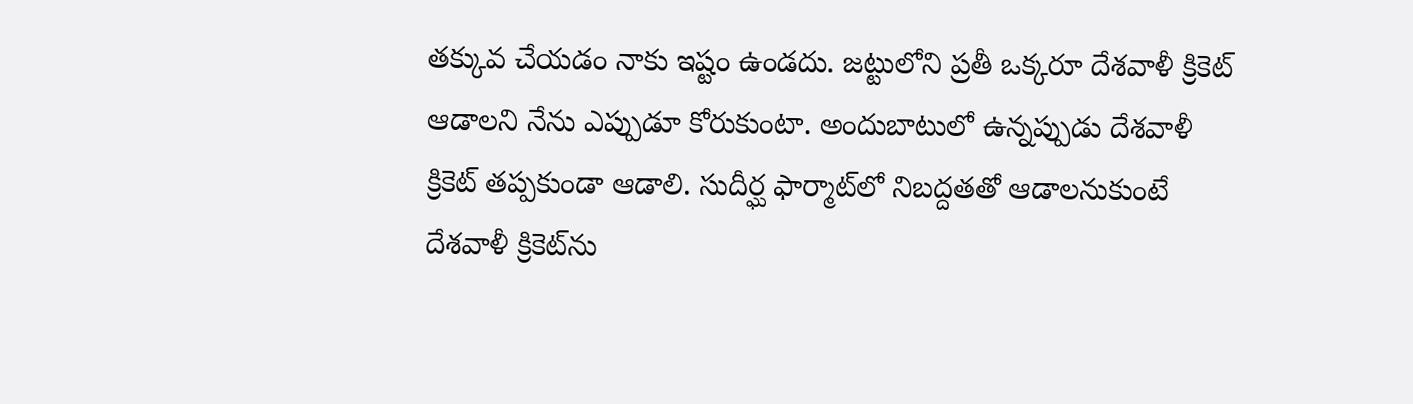తక్కువ చేయడం నాకు ఇష్టం ఉండదు. జట్టులోని ప్రతీ ఒక్కరూ దేశవాళీ క్రికెట్ ఆడాలని నేను ఎప్పుడూ కోరుకుంటా. అందుబాటులో ఉన్నప్పుడు దేశవాళీ క్రికెట్ తప్పకుండా ఆడాలి. సుదీర్ఘ ఫార్మాట్‌లో నిబద్దతతో ఆడాలనుకుంటే దేశవాళీ క్రికెట్‌ను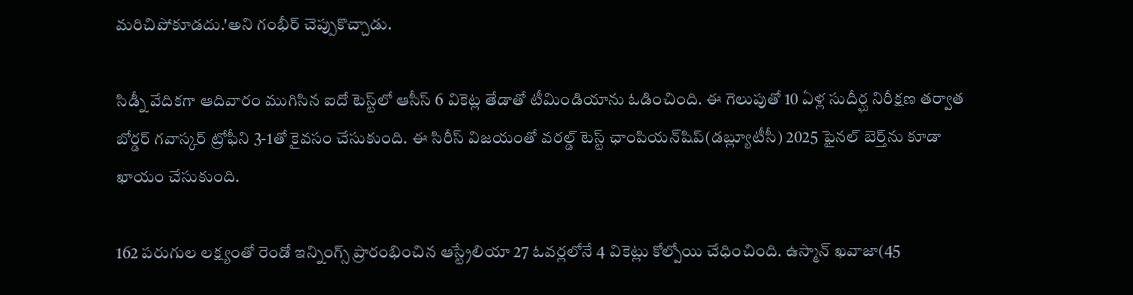మరిచిపోకూడదు.'అని గంభీర్ చెప్పుకొచ్చాడు.

సిడ్నీ వేదికగా ఆదివారం ముగిసిన ఐదో టెస్ట్‌లో ఆసీస్ 6 వికెట్ల తేడాతో టీమిండియాను ఓడించింది. ఈ గెలుపుతో 10 ఏళ్ల సుదీర్ఘ నిరీక్షణ తర్వాత బోర్డర్ గవాస్కర్ ట్రోఫీని 3-1తో కైవసం చేసుకుంది. ఈ సిరీస్ విజయంతో వరల్డ్ టెస్ట్ ఛాంపియన్‌షిప్(డబ్ల్యూటీసీ) 2025 ఫైనల్ బెర్త్‌ను కూడా ఖాయం చేసుకుంది.

162 పరుగుల లక్ష్యంతో రెండో ఇన్నింగ్స్ ప్రారంభించిన ఆస్ట్రేలియా 27 ఓవర్లలోనే 4 వికెట్లు కోల్పోయి చేధించింది. ఉస్మాన్ ఖవాజా(45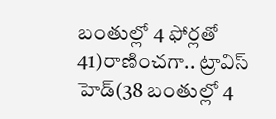బంతుల్లో 4 ఫోర్లతో 41)రాణించగా.. ట్రావిస్ హెడ్(38 బంతుల్లో 4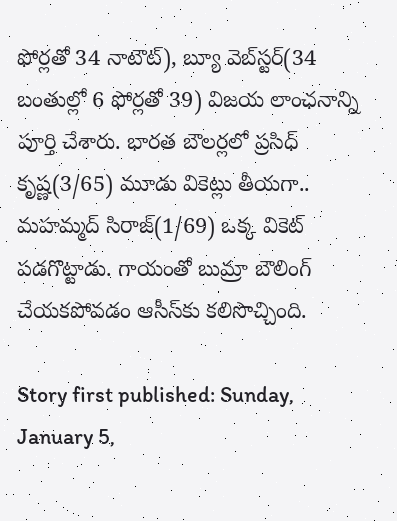ఫోర్లతో 34 నాటౌట్), బ్యూ వెబ్‌స్టర్(34 బంతుల్లో 6 ఫోర్లతో 39) విజయ లాంఛనాన్ని పూర్తి చేశారు. భారత బౌలర్లలో ప్రసిధ్ కృష్ణ(3/65) మూడు వికెట్లు తీయగా.. మహమ్మద్ సిరాజ్(1/69) ఒక్క వికెట్ పడగొట్టాడు. గాయంతో బుమ్రా బౌలింగ్ చేయకపోవడం ఆసీస్‌కు కలిసొచ్చింది.

Story first published: Sunday, January 5,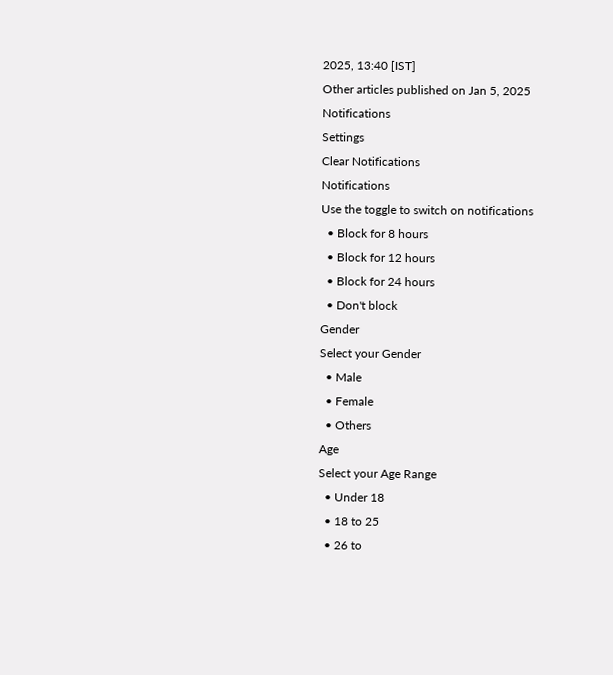2025, 13:40 [IST]
Other articles published on Jan 5, 2025
Notifications
Settings
Clear Notifications
Notifications
Use the toggle to switch on notifications
  • Block for 8 hours
  • Block for 12 hours
  • Block for 24 hours
  • Don't block
Gender
Select your Gender
  • Male
  • Female
  • Others
Age
Select your Age Range
  • Under 18
  • 18 to 25
  • 26 to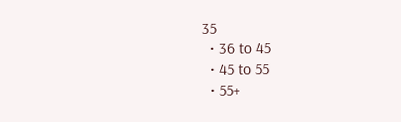35
  • 36 to 45
  • 45 to 55
  • 55+